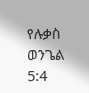የሉቃስ ወንጌል 5:4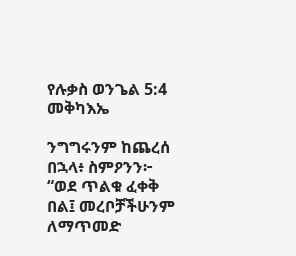የሉቃስ ወንጌል 5:4 መቅካእኤ

ንግግሩንም ከጨረሰ በኋላ፥ ስምዖንን፦ “ወደ ጥልቁ ፈቀቅ በል፤ መረቦቻችሁንም ለማጥመድ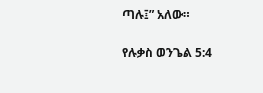ጣሉ፤” አለው።

የሉቃስ ወንጌል 5:4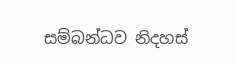සම්බන්ධව නිදහස්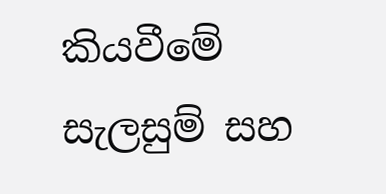කියවීමේ සැලසුම් සහ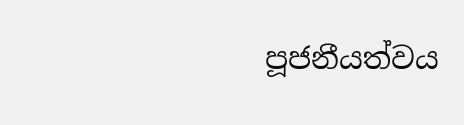පූජනීයත්වය